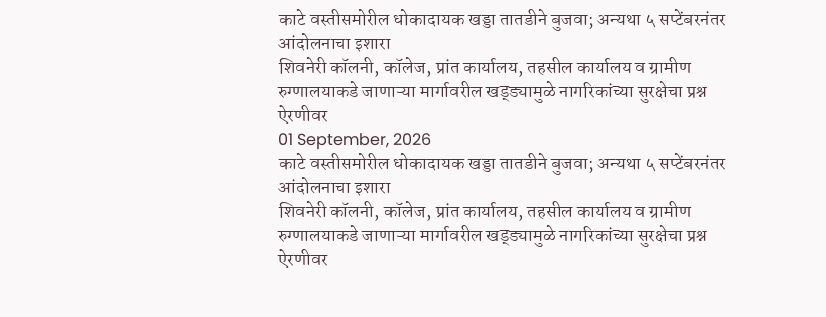काटे वस्तीसमोरील धोकादायक खड्डा तातडीने बुजवा; अन्यथा ५ सप्टेंबरनंतर आंदोलनाचा इशारा
शिवनेरी कॉलनी, कॉलेज, प्रांत कार्यालय, तहसील कार्यालय व ग्रामीण रुग्णालयाकडे जाणाऱ्या मार्गावरील खड्ड्यामुळे नागरिकांच्या सुरक्षेचा प्रश्न ऐरणीवर
01 September, 2026
काटे वस्तीसमोरील धोकादायक खड्डा तातडीने बुजवा; अन्यथा ५ सप्टेंबरनंतर आंदोलनाचा इशारा
शिवनेरी कॉलनी, कॉलेज, प्रांत कार्यालय, तहसील कार्यालय व ग्रामीण रुग्णालयाकडे जाणाऱ्या मार्गावरील खड्ड्यामुळे नागरिकांच्या सुरक्षेचा प्रश्न ऐरणीवर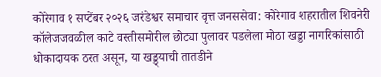कोरेगाव १ सप्टेंबर २०२६ जरंडेश्वर समाचार वृत्त जनससेवा: कोरेगाव शहरातील शिवनेरी कॉलेजजवळील काटे वस्तीसमोरील छोट्या पुलावर पडलेला मोठा खड्डा नागरिकांसाठी धोकादायक ठरत असून, या खड्ड्याची तातडीने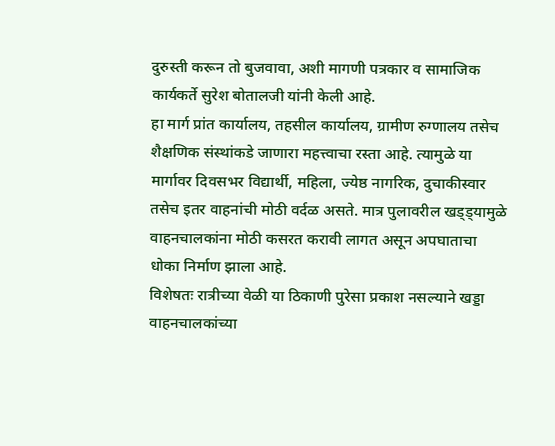दुरुस्ती करून तो बुजवावा, अशी मागणी पत्रकार व सामाजिक कार्यकर्ते सुरेश बोतालजी यांनी केली आहे.
हा मार्ग प्रांत कार्यालय, तहसील कार्यालय, ग्रामीण रुग्णालय तसेच शैक्षणिक संस्थांकडे जाणारा महत्त्वाचा रस्ता आहे. त्यामुळे या मार्गावर दिवसभर विद्यार्थी, महिला, ज्येष्ठ नागरिक, दुचाकीस्वार तसेच इतर वाहनांची मोठी वर्दळ असते. मात्र पुलावरील खड्ड्यामुळे वाहनचालकांना मोठी कसरत करावी लागत असून अपघाताचा धोका निर्माण झाला आहे.
विशेषतः रात्रीच्या वेळी या ठिकाणी पुरेसा प्रकाश नसल्याने खड्डा वाहनचालकांच्या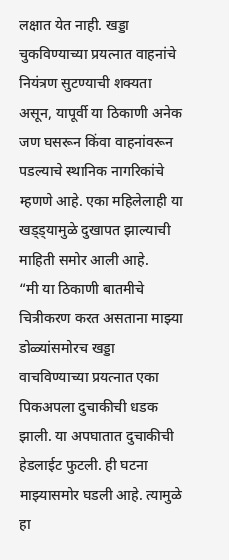लक्षात येत नाही. खड्डा चुकविण्याच्या प्रयत्नात वाहनांचे नियंत्रण सुटण्याची शक्यता असून, यापूर्वी या ठिकाणी अनेक जण घसरून किंवा वाहनांवरून पडल्याचे स्थानिक नागरिकांचे म्हणणे आहे. एका महिलेलाही या खड्ड्यामुळे दुखापत झाल्याची माहिती समोर आली आहे.
“मी या ठिकाणी बातमीचे चित्रीकरण करत असताना माझ्या डोळ्यांसमोरच खड्डा वाचविण्याच्या प्रयत्नात एका पिकअपला दुचाकीची धडक झाली. या अपघातात दुचाकीची हेडलाईट फुटली. ही घटना माझ्यासमोर घडली आहे. त्यामुळे हा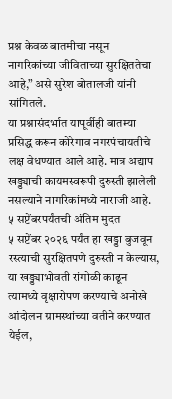प्रश्न केवळ बातमीचा नसून नागरिकांच्या जीविताच्या सुरक्षिततेचा आहे,” असे सुरेश बोतालजी यांनी सांगितले.
या प्रश्नासंदर्भात यापूर्वीही बातम्या प्रसिद्ध करून कोरेगाव नगरपंचायतीचे लक्ष वेधण्यात आले आहे. मात्र अद्याप खड्ड्याची कायमस्वरूपी दुरुस्ती झालेली नसल्याने नागरिकांमध्ये नाराजी आहे.
५ सप्टेंबरपर्यंतची अंतिम मुदत
५ सप्टेंबर २०२६ पर्यंत हा खड्डा बुजवून रस्त्याची सुरक्षितपणे दुरुस्ती न केल्यास, या खड्ड्याभोवती रांगोळी काढून त्यामध्ये वृक्षारोपण करण्याचे अनोखे आंदोलन ग्रामस्थांच्या वतीने करण्यात येईल,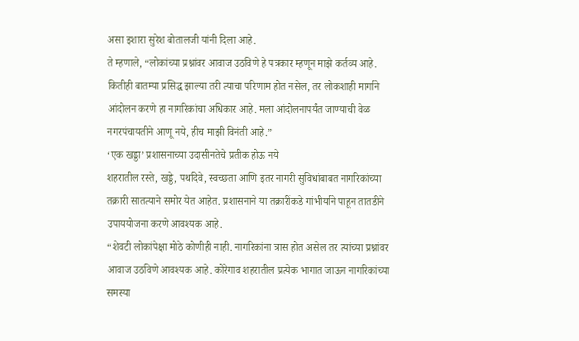असा इशारा सुरेश बोतालजी यांनी दिला आहे.
ते म्हणाले, “लोकांच्या प्रश्नांवर आवाज उठविणे हे पत्रकार म्हणून माझे कर्तव्य आहे. कितीही बातम्या प्रसिद्ध झाल्या तरी त्याचा परिणाम होत नसेल, तर लोकशाही मार्गाने आंदोलन करणे हा नागरिकांचा अधिकार आहे. मला आंदोलनापर्यंत जाण्याची वेळ नगरपंचायतीने आणू नये, हीच माझी विनंती आहे.”
‘एक खड्डा’ प्रशासनाच्या उदासीनतेचे प्रतीक होऊ नये
शहरातील रस्ते, खड्डे, पथदिवे, स्वच्छता आणि इतर नागरी सुविधांबाबत नागरिकांच्या तक्रारी सातत्याने समोर येत आहेत. प्रशासनाने या तक्रारींकडे गांभीर्याने पाहून तातडीने उपाययोजना करणे आवश्यक आहे.
“शेवटी लोकांपेक्षा मोठे कोणीही नाही. नागरिकांना त्रास होत असेल तर त्यांच्या प्रश्नांवर आवाज उठविणे आवश्यक आहे. कोरेगाव शहरातील प्रत्येक भागात जाऊन नागरिकांच्या समस्या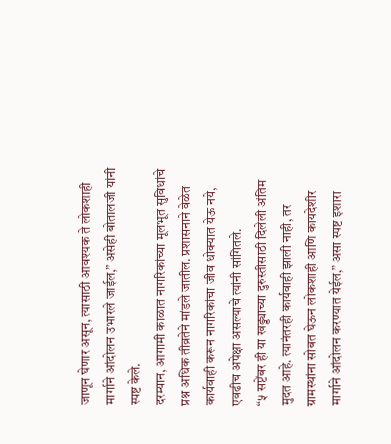जाणून घेणार असून, त्यासाठी आवश्यक ते लोकशाही मार्गाने आंदोलन उभारले जाईल,” असेही बोतालजी यांनी स्पष्ट केले.
दरम्यान, आगामी काळात नागरिकांच्या मूलभूत सुविधांचे प्रश्न अधिक तीव्रतेने मांडले जातील. प्रशासनाने वेळेत कार्यवाही करून नागरिकांचा जीव धोक्यात येऊ नये, एवढीच अपेक्षा असल्याचे त्यांनी सांगितले.
“५ सप्टेंबर ही या खड्ड्याच्या दुरुस्तीसाठी दिलेली अंतिम मुदत आहे. त्यानंतरही कार्यवाही झाली नाही, तर ग्रामस्थांना सोबत घेऊन लोकशाही आणि कायदेशीर मार्गाने आंदोलन करण्यात येईल,” असा स्पष्ट इशारा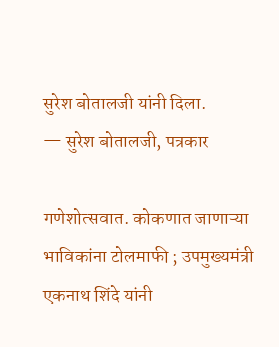सुरेश बोतालजी यांनी दिला.
— सुरेश बोतालजी, पत्रकार

गणेशोत्सवात. कोकणात जाणाऱ्या भाविकांना टोलमाफी ; उपमुख्यमंत्री एकनाथ शिंदे यांनी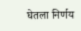घेतला निर्णय